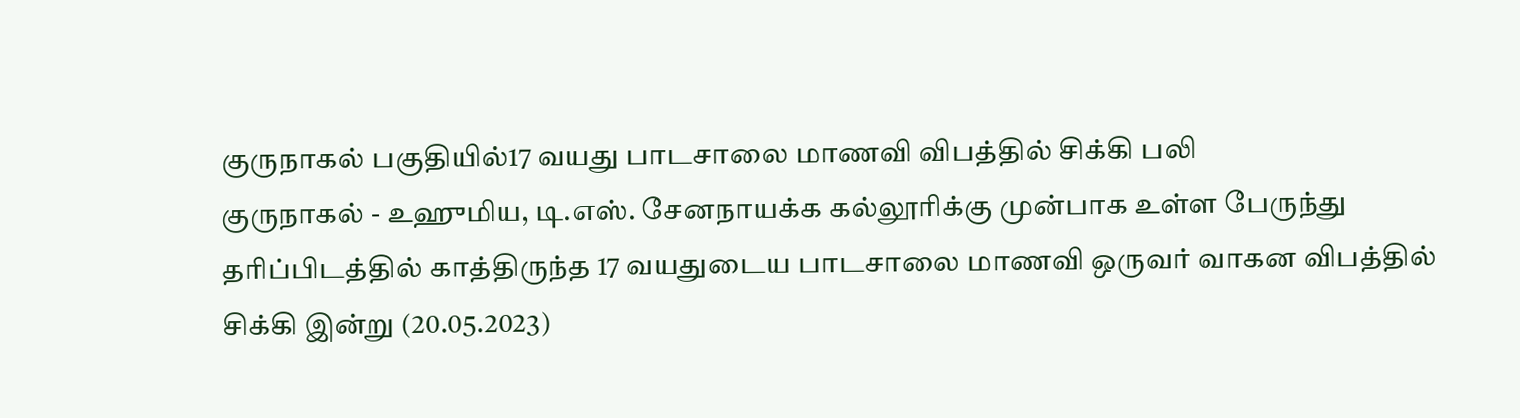குருநாகல் பகுதியில்17 வயது பாடசாலை மாணவி விபத்தில் சிக்கி பலி
குருநாகல் - உஹுமிய, டி.எஸ். சேனநாயக்க கல்லூரிக்கு முன்பாக உள்ள பேருந்து தரிப்பிடத்தில் காத்திருந்த 17 வயதுடைய பாடசாலை மாணவி ஒருவர் வாகன விபத்தில் சிக்கி இன்று (20.05.2023)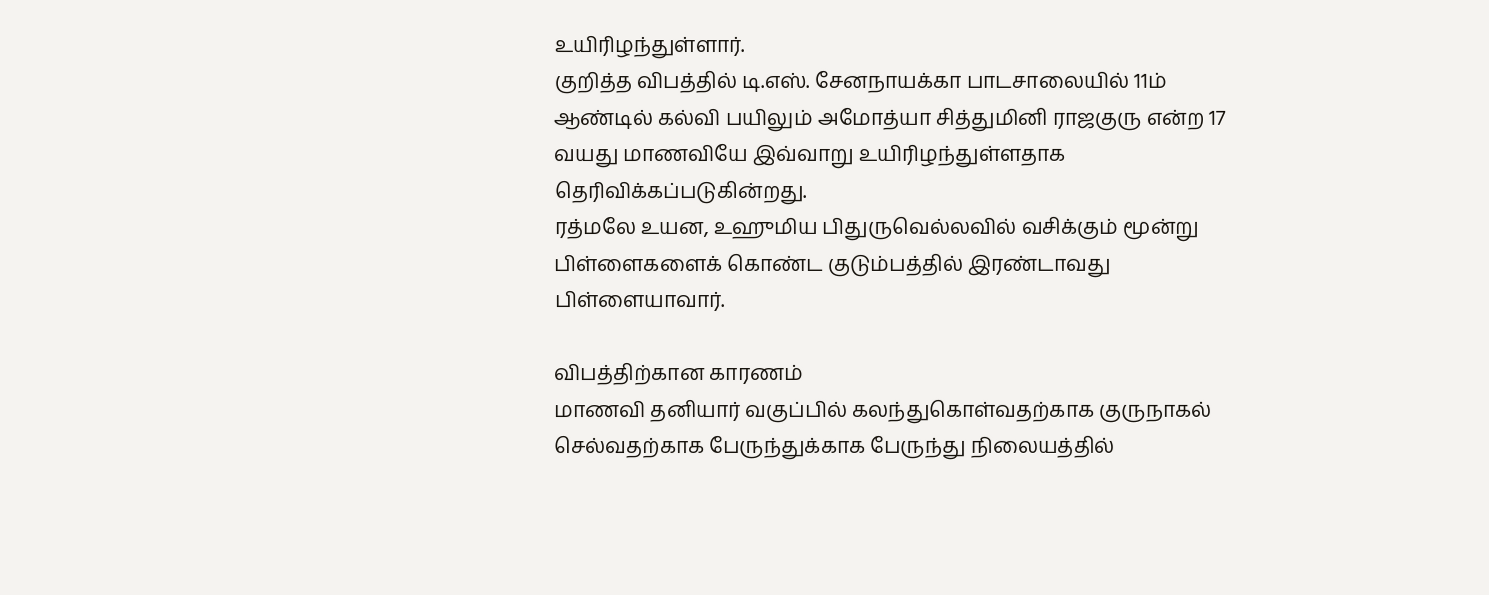உயிரிழந்துள்ளார்.
குறித்த விபத்தில் டி.எஸ். சேனநாயக்கா பாடசாலையில் 11ம் ஆண்டில் கல்வி பயிலும் அமோத்யா சித்துமினி ராஜகுரு என்ற 17 வயது மாணவியே இவ்வாறு உயிரிழந்துள்ளதாக தெரிவிக்கப்படுகின்றது.
ரத்மலே உயன, உஹுமிய பிதுருவெல்லவில் வசிக்கும் மூன்று பிள்ளைகளைக் கொண்ட குடும்பத்தில் இரண்டாவது பிள்ளையாவார்.

விபத்திற்கான காரணம்
மாணவி தனியார் வகுப்பில் கலந்துகொள்வதற்காக குருநாகல் செல்வதற்காக பேருந்துக்காக பேருந்து நிலையத்தில்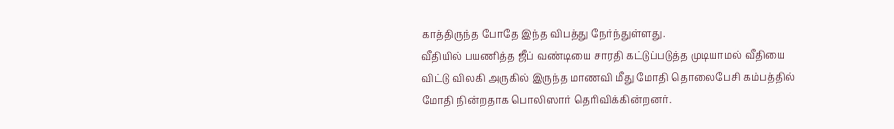காத்திருந்த போதே இந்த விபத்து நேர்ந்துள்ளது.
வீதியில் பயணித்த ஜீப் வண்டியை சாரதி கட்டுப்படுத்த முடியாமல் வீதியை விட்டு விலகி அருகில் இருந்த மாணவி மீது மோதி தொலைபேசி கம்பத்தில் மோதி நின்றதாக பொலிஸார் தெரிவிக்கின்றனர்.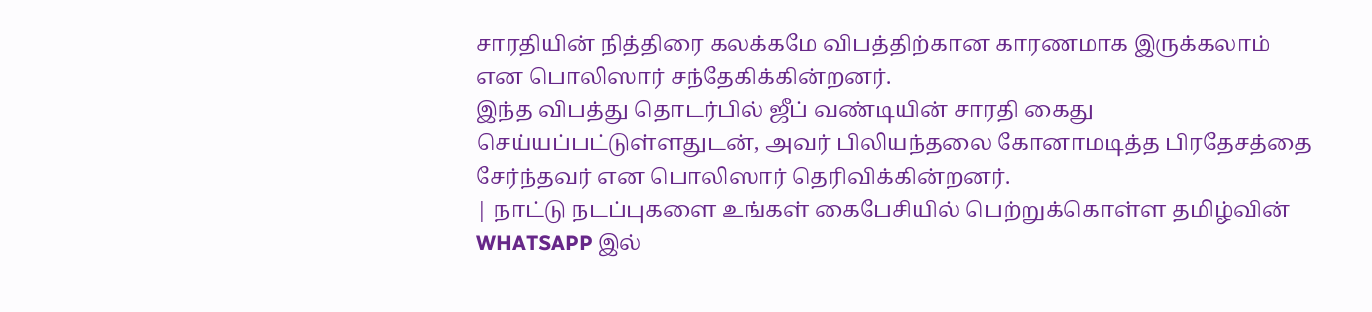சாரதியின் நித்திரை கலக்கமே விபத்திற்கான காரணமாக இருக்கலாம் என பொலிஸார் சந்தேகிக்கின்றனர்.
இந்த விபத்து தொடர்பில் ஜீப் வண்டியின் சாரதி கைது செய்யப்பட்டுள்ளதுடன், அவர் பிலியந்தலை கோனாமடித்த பிரதேசத்தை சேர்ந்தவர் என பொலிஸார் தெரிவிக்கின்றனர்.
| நாட்டு நடப்புகளை உங்கள் கைபேசியில் பெற்றுக்கொள்ள தமிழ்வின் WHATSAPP இல்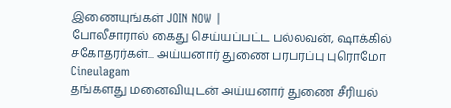இணையுங்கள் JOIN NOW |
போலீசாரால் கைது செய்யப்பட்ட பல்லவன், ஷாக்கில் சகோதரர்கள்... அய்யனார் துணை பரபரப்பு புரொமோ Cineulagam
தங்களது மனைவியுடன் அய்யனார் துணை சீரியல்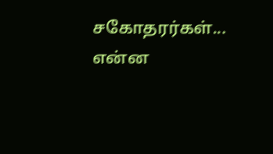சகோதரர்கள்... என்ன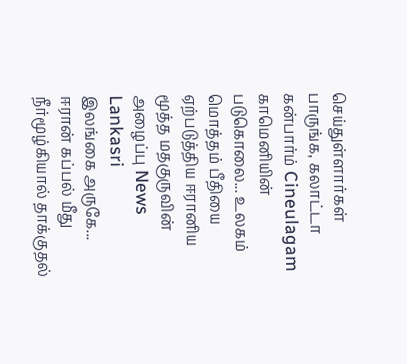செய்துள்ளார்கள் பாருங்க, கலாட்டா கன்பார்ம் Cineulagam
காமெனியின் படுகொலை... உலகம் மொத்தம் பீதியை ஏற்படுத்திய ஈரானிய மூத்த மதகுருவின் அழைப்பு News Lankasri
இலங்கை அருகே... ஈரான் கப்பல் மீது நீர்மூழ்கியால் தாக்குதல்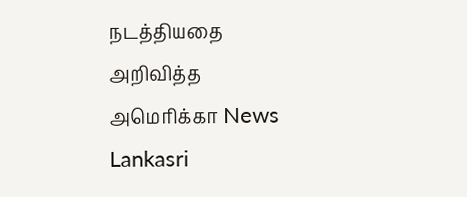நடத்தியதை அறிவித்த அமெரிக்கா News Lankasri